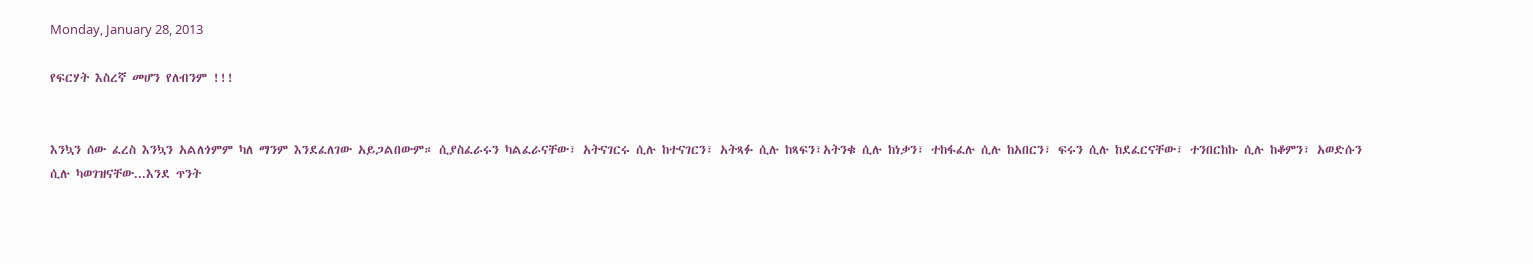Monday, January 28, 2013

የፍርሃት እስረኛ መሆን የለብንም !!!


እንኳን ሰው ፈረስ እንኳን አልለጎምም ካለ ማንም እንደፈለገው አይጋልበውም። ሲያስፈራሩን ካልፈራናቸው፣ አትናገርሩ ሲሉ ከተናገርን፣ አትጻፉ ሲሉ ከጻፍን፣አትንቁ ሲሉ ከነቃን፣ ተከፋፈሉ ሲሉ ከአበርን፣ ፍሩን ሲሉ ከደፈርናቸው፣ ተንበርከኩ ሲሉ ከቆምን፣ አወድሱን ሲሉ ካወገዝናቸው...እንደ ጥንት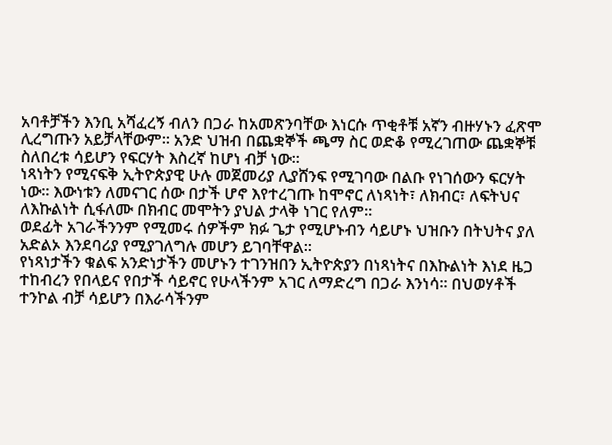አባቶቻችን እንቢ አሻፈረኝ ብለን በጋራ ከአመጽንባቸው እነርሱ ጥቂቶቹ አኛን ብዙሃኑን ፈጽሞ ሊረግጡን አይቻላቸውም። አንድ ህዝብ በጨቋኞች ጫማ ስር ወድቆ የሚረገጠው ጨቋኞቹ ስለበረቱ ሳይሆን የፍርሃት እስረኛ ከሆነ ብቻ ነው።
ነጻነትን የሚናፍቅ ኢትዮጵያዊ ሁሉ መጀመሪያ ሊያሸንፍ የሚገባው በልቡ የነገሰውን ፍርሃት ነው። እውነቱን ለመናገር ሰው በታች ሆኖ እየተረገጡ ከሞኖር ለነጻነት፣ ለክብር፣ ለፍትህና ለእኩልነት ሲፋለሙ በክብር መሞትን ያህል ታላቅ ነገር የለም።
ወደፊት አገራችንንም የሚመሩ ሰዎችም ክፉ ጌታ የሚሆኑብን ሳይሆኑ ህዝቡን በትህትና ያለ አድልኦ እንደባሪያ የሚያገለግሉ መሆን ይገባቸዋል።
የነጻነታችን ቁልፍ አንድነታችን መሆኑን ተገንዝበን ኢትዮጵያን በነጻነትና በእኩልነት እነደ ዜጋ ተከብረን የበላይና የበታች ሳይኖር የሁላችንም አገር ለማድረግ በጋራ እንነሳ። በህወሃቶች ተንኮል ብቻ ሳይሆን በእራሳችንም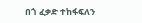በጎ ፈቃድ ተከፋፍለን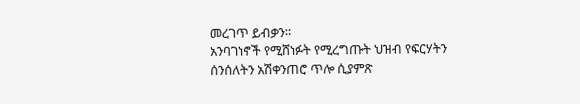መረገጥ ይብቃን።
አንባገነኖች የሚሸነፉት የሚረግጡት ህዝብ የፍርሃትን ሰንሰለትን አሽቀንጠሮ ጥሎ ሲያምጽ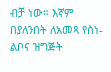ብቻ ነው። እኛም በያለንበት ለአመጻ የስነ-ልቦና ዝግጅት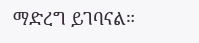ማድረግ ይገባናል።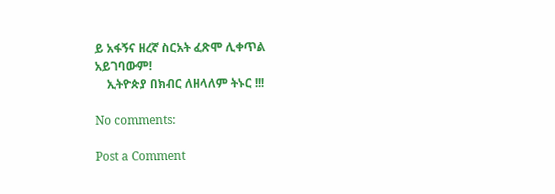ይ አፋኝና ዘረኛ ስርአት ፈጽሞ ሊቀጥል አይገባውም!
    ኢትዮጵያ በክብር ለዘላለም ትኑር !!!

No comments:

Post a Comment